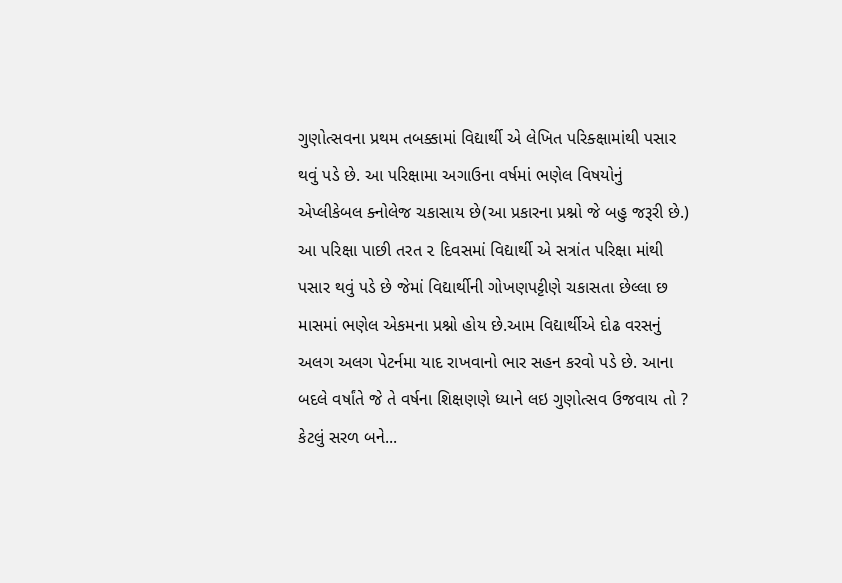ગુણોત્સવના પ્રથમ તબક્કામાં વિદ્યાર્થી એ લેખિત પરિક્ક્ષામાંથી પસાર થવું પડે છે. આ પરિક્ષામા અગાઉના વર્ષમાં ભણેલ વિષયોનું એપ્લીકેબલ ક્નોલેજ ચકાસાય છે(આ પ્રકારના પ્રશ્નો જે બહુ જરૂરી છે.) આ પરિક્ષા પાછી તરત ૨ દિવસમાં વિદ્યાર્થી એ સત્રાંત પરિક્ષા માંથી પસાર થવું પડે છે જેમાં વિદ્યાર્થીની ગોખણપટ્ટીણે ચકાસતા છેલ્લા છ માસમાં ભણેલ એકમના પ્રશ્નો હોય છે.આમ વિદ્યાર્થીએ દોઢ વરસનું અલગ અલગ પેટર્નમા યાદ રાખવાનો ભાર સહન કરવો પડે છે. આના બદલે વર્ષાંતે જે તે વર્ષના શિક્ષણણે ધ્યાને લઇ ગુણોત્સવ ઉજવાય તો ? કેટલું સરળ બને...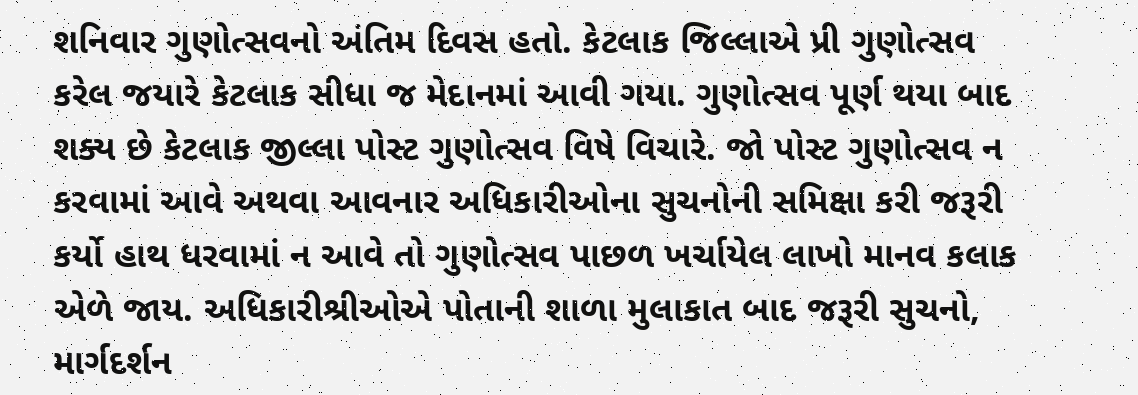શનિવાર ગુણોત્સવનો અંતિમ દિવસ હતો. કેટલાક જિલ્લાએ પ્રી ગુણોત્સવ કરેલ જયારે કેટલાક સીધા જ મેદાનમાં આવી ગયા. ગુણોત્સવ પૂર્ણ થયા બાદ શક્ય છે કેટલાક જીલ્લા પોસ્ટ ગુણોત્સવ વિષે વિચારે. જો પોસ્ટ ગુણોત્સવ ન કરવામાં આવે અથવા આવનાર અધિકારીઓના સુચનોની સમિક્ષા કરી જરૂરી કર્યો હાથ ધરવામાં ન આવે તો ગુણોત્સવ પાછળ ખર્ચાયેલ લાખો માનવ કલાક એળે જાય. અધિકારીશ્રીઓએ પોતાની શાળા મુલાકાત બાદ જરૂરી સુચનો, માર્ગદર્શન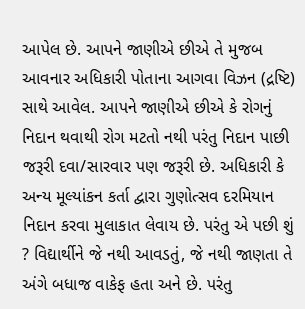આપેલ છે. આપને જાણીએ છીએ તે મુજબ આવનાર અધિકારી પોતાના આગવા વિઝન (દ્રષ્ટિ) સાથે આવેલ. આપને જાણીએ છીએ કે રોગનું નિદાન થવાથી રોગ મટતો નથી પરંતુ નિદાન પાછી જરૂરી દવા/સારવાર પણ જરૂરી છે. અધિકારી કે અન્ય મૂલ્યાંકન કર્તા દ્વારા ગુણોત્સવ દરમિયાન નિદાન કરવા મુલાકાત લેવાય છે. પરંતુ એ પછી શું ? વિદ્યાર્થીને જે નથી આવડતું, જે નથી જાણતા તે અંગે બધાજ વાકેફ હતા અને છે. પરંતુ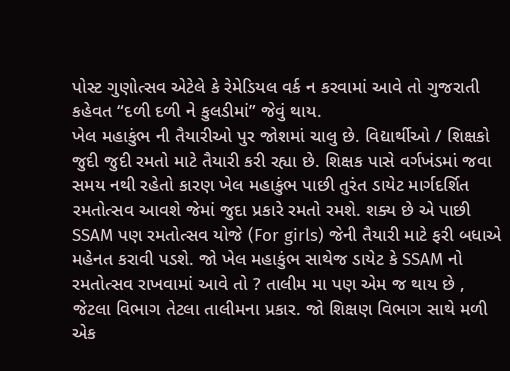પોસ્ટ ગુણોત્સવ એટેલે કે રેમેડિયલ વર્ક ન કરવામાં આવે તો ગુજરાતી કહેવત “દળી દળી ને કુલડીમાં” જેવું થાય.
ખેલ મહાકુંભ ની તૈયારીઓ પુર જોશમાં ચાલુ છે. વિદ્યાર્થીઓ / શિક્ષકો જુદી જુદી રમતો માટે તૈયારી કરી રહ્યા છે. શિક્ષક પાસે વર્ગખંડમાં જવા સમય નથી રહેતો કારણ ખેલ મહાકુંભ પાછી તુરંત ડાયેટ માર્ગદર્શિત રમતોત્સવ આવશે જેમાં જુદા પ્રકારે રમતો રમશે. શક્ય છે એ પાછી SSAM પણ રમતોત્સવ યોજે (For girls) જેની તૈયારી માટે ફરી બધાએ મહેનત કરાવી પડશે. જો ખેલ મહાકુંભ સાથેજ ડાયેટ કે SSAM નો રમતોત્સવ રાખવામાં આવે તો ? તાલીમ મા પણ એમ જ થાય છે , જેટલા વિભાગ તેટલા તાલીમના પ્રકાર. જો શિક્ષણ વિભાગ સાથે મળી એક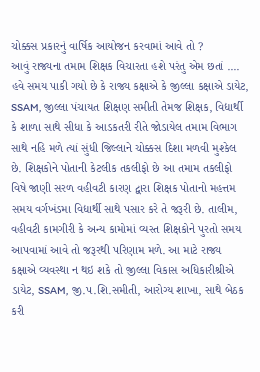ચોક્કસ પ્રકારનું વાર્ષિક આયોજન કરવામાં આવે તો ?
આવું રાજ્યના તમામ શિક્ષક વિચારતા હશે પરંતુ એમ છતાં .... હવે સમય પાકી ગયો છે કે રાજ્ય કક્ષાએ કે જીલ્લા કક્ષાએ ડાયેટ, SSAM, જીલ્લા પંચાયત શિક્ષણ સમીતી તેમજ શિક્ષક, વિદ્યાર્થી કે શાળા સાથે સીધા કે આડકતરી રીતે જોડાયેલ તમામ વિભાગ સાથે નહિ મળે ત્યાં સુંધી જિલ્લાને ચોક્કસ દિશા મળવી મુશ્કેલ છે. શિક્ષકોને પોતાની કેટલીક તકલીફો છે આ તમામ તકલીફો વિષે જાણી સરળ વહીવટી કારણ દ્વારા શિક્ષક પોતાનો મહત્તમ સમય વર્ગખંડમા વિદ્યાર્થી સાથે પસાર કરે તે જરૂરી છે. તાલીમ, વહીવટી કામગીરી કે અન્ય કામોમાં વ્યસ્ત શિક્ષકોને પુરતો સમય આપવામાં આવે તો જરૂરથી પરિણામ મળે. આ માટે રાજ્ય કક્ષાએ વ્યવસ્થા ન થઇ શકે તો જીલ્લા વિકાસ અધિકારીશ્રીએ ડાયેટ, SSAM, જી.પ.શિ.સમીતી, આરોગ્ય શાખા, સાથે બેઠક કરી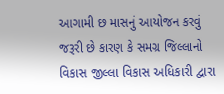આગામી છ માસનું આયોજન કરવું જરૂરી છે કારણ કે સમગ્ર જિલ્લાનો વિકાસ જીલ્લા વિકાસ અધિકારી દ્વારા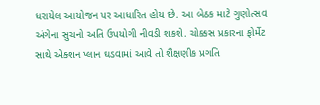ધરાયેલ આયોજન પર આધારિત હોય છે. આ બેઠક માટે ગુણોત્સવ અંગેના સુચનો અતિ ઉપયોગી નીવડી શકશે. ચોક્કસ પ્રકારના ફોર્મેટ સાથે એક્શન પ્લાન ઘડવામાં આવે તો શૈક્ષણીક પ્રગતિ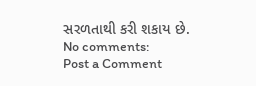સરળતાથી કરી શકાય છે.
No comments:
Post a Comment